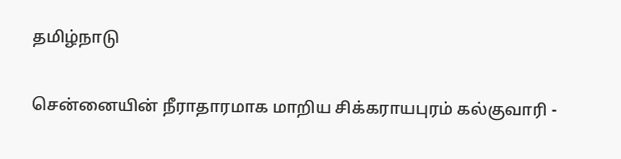தமிழ்நாடு

சென்னையின் நீராதாரமாக மாறிய சிக்கராயபுரம் கல்குவாரி -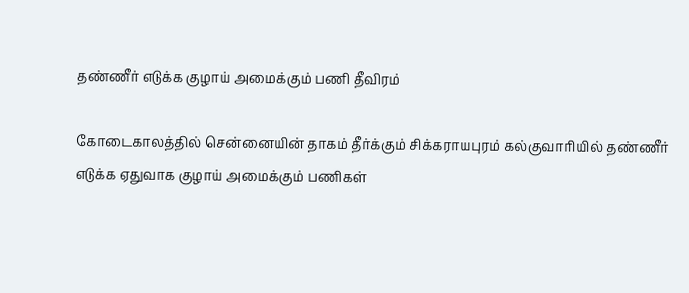தண்ணீர் எடுக்க குழாய் அமைக்கும் பணி தீவிரம்

கோடைகாலத்தில் சென்னையின் தாகம் தீர்க்கும் சிக்கராயபுரம் கல்குவாரியில் தண்ணீர் எடுக்க ஏதுவாக குழாய் அமைக்கும் பணிகள்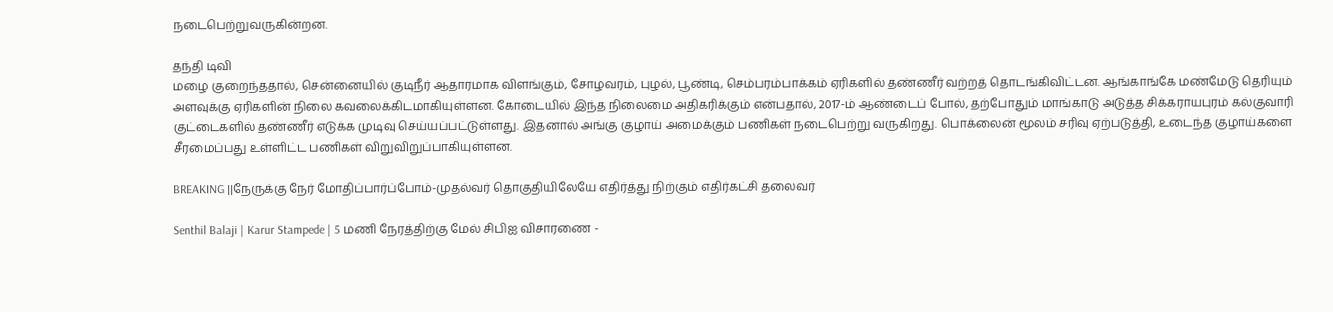நடைபெற்றுவருகின்றன.

தந்தி டிவி
மழை குறைந்ததால், சென்னையில் குடிநீர் ஆதாரமாக விளங்கும், சோழவரம், புழல், பூண்டி, செம்பரம்பாக்கம் ஏரிகளில் தண்ணீர் வற்றத் தொடங்கிவிட்டன. ஆங்காங்கே மண்மேடு தெரியும் அளவுக்கு ஏரிகளின் நிலை கவலைக்கிடமாகியுள்ளன. கோடையில் இந்த நிலைமை அதிகரிக்கும் என்பதால், 2017-ம் ஆண்டைப் போல், தற்போதும் மாங்காடு அடுத்த சிக்கராயபுரம் கல்குவாரி குட்டைகளில் தண்ணீர் எடுக்க முடிவு செய்யப்பட்டுள்ளது. இதனால் அங்கு குழாய் அமைக்கும் பணிகள் நடைபெற்று வருகிறது. பொக்லைன் மூலம் சரிவு ஏற்படுத்தி, உடைந்த குழாய்களை சீரமைப்பது உள்ளிட்ட பணிகள் விறுவிறுப்பாகியுள்ளன.

BREAKING ||நேருக்கு நேர் மோதிப்பார்ப்போம்-முதல்வர் தொகுதியிலேயே எதிர்த்து நிற்கும் எதிர்கட்சி தலைவர்

Senthil Balaji | Karur Stampede | 5 மணி நேரத்திற்கு மேல் சிபிஐ விசாரணை -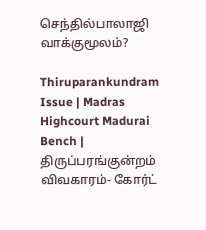செந்தில்பாலாஜி வாக்குமூலம்?

Thiruparankundram Issue | Madras Highcourt Madurai Bench | திருப்பரங்குன்றம் விவகாரம்- கோர்ட்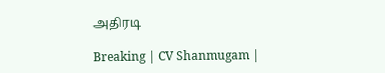அதிரடி

Breaking | CV Shanmugam |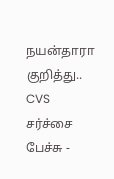நயன்தாரா குறித்து.. CVS சர்ச்சை பேச்சு -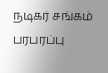நடிகர் சங்கம் பரபரப்பு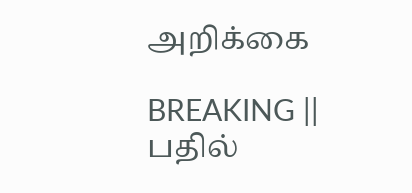அறிக்கை

BREAKING || பதில்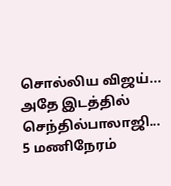சொல்லிய விஜய்... அதே இடத்தில் செந்தில்பாலாஜி... 5 மணிநேரம்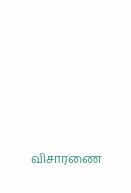விசாரணை